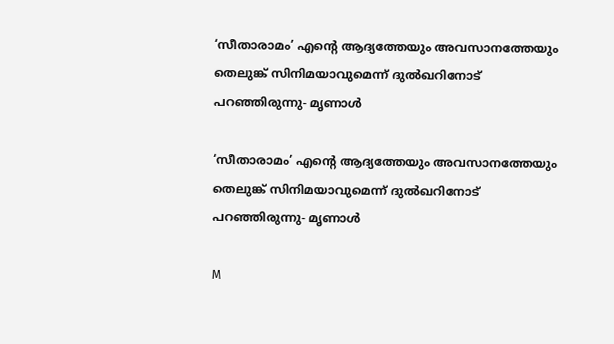‘സീതാരാമം’ എന്റെ ആദ്യത്തേയും അവസാനത്തേയും തെലുങ്ക് സിനിമയാവുമെന്ന് ദുൽഖറിനോട് പറഞ്ഞിരുന്നു- മൃണാൾ

‘സീതാരാമം’ എന്റെ ആദ്യത്തേയും അവസാനത്തേയും തെലുങ്ക് സിനിമയാവുമെന്ന് ദുൽഖറിനോട് പറഞ്ഞിരുന്നു- മൃണാൾ

M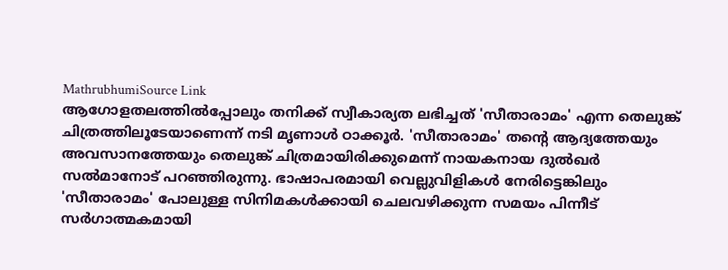MathrubhumiSource Link
ആഗോളതലത്തിൽപ്പോലും തനിക്ക് സ്വീകാര്യത ലഭിച്ചത് 'സീതാരാമം' എന്ന തെലുങ്ക് ചിത്രത്തിലൂടേയാണെന്ന് നടി മൃണാൾ ഠാക്കൂർ. 'സീതാരാമം' തന്റെ ആദ്യത്തേയും അവസാനത്തേയും തെലുങ്ക് ചിത്രമായിരിക്കുമെന്ന് നായകനായ ദുൽഖർ സൽമാനോട് പറഞ്ഞിരുന്നു. ഭാഷാപരമായി വെല്ലുവിളികൾ നേരിട്ടെങ്കിലും 'സീതാരാമം' പോലുള്ള സിനിമകൾക്കായി ചെലവഴിക്കുന്ന സമയം പിന്നീട് സർഗാത്മകമായി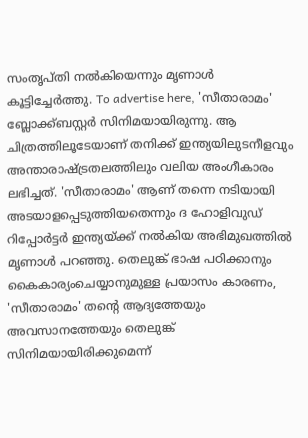സംതൃപ്തി നൽകിയെന്നും മൃണാൾ കൂട്ടിച്ചേർത്തു. To advertise here, 'സീതാരാമം' ബ്ലോക്ക്ബസ്റ്റർ സിനിമയായിരുന്നു. ആ ചിത്രത്തിലൂടേയാണ് തനിക്ക് ഇന്ത്യയിലുടനീളവും അന്താരാഷ്ട്രതലത്തിലും വലിയ അംഗീകാരം ലഭിച്ചത്. 'സീതാരാമം' ആണ് തന്നെ നടിയായി അടയാളപ്പെടുത്തിയതെന്നും ദ ഹോളിവുഡ് റിപ്പോർട്ടർ ഇന്ത്യയ്ക്ക് നൽകിയ അഭിമുഖത്തിൽ മൃണാൾ പറഞ്ഞു. തെലുങ്ക് ഭാഷ പഠിക്കാനും കൈകാര്യംചെയ്യാനുമുള്ള പ്രയാസം കാരണം, 'സീതാരാമം' തന്റെ ആദ്യത്തേയും അവസാനത്തേയും തെലുങ്ക് സിനിമയായിരിക്കുമെന്ന്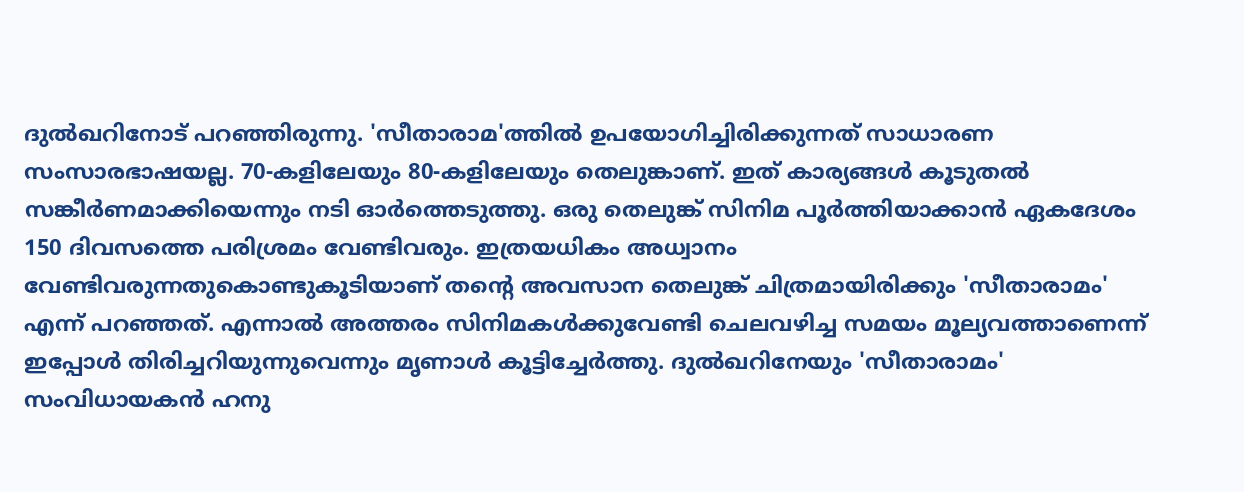ദുൽഖറിനോട് പറഞ്ഞിരുന്നു. 'സീതാരാമ'ത്തിൽ ഉപയോഗിച്ചിരിക്കുന്നത് സാധാരണ സംസാരഭാഷയല്ല. 70-കളിലേയും 80-കളിലേയും തെലുങ്കാണ്. ഇത് കാര്യങ്ങൾ കൂടുതൽ സങ്കീർണമാക്കിയെന്നും നടി ഓർത്തെടുത്തു. ഒരു തെലുങ്ക് സിനിമ പൂർത്തിയാക്കാൻ ഏകദേശം 150 ദിവസത്തെ പരിശ്രമം വേണ്ടിവരും. ഇത്രയധികം അധ്വാനം വേണ്ടിവരുന്നതുകൊണ്ടുകൂടിയാണ് തന്റെ അവസാന തെലുങ്ക് ചിത്രമായിരിക്കും 'സീതാരാമം' എന്ന് പറഞ്ഞത്. എന്നാൽ അത്തരം സിനിമകൾക്കുവേണ്ടി ചെലവഴിച്ച സമയം മൂല്യവത്താണെന്ന് ഇപ്പോൾ തിരിച്ചറിയുന്നുവെന്നും മൃണാൾ കൂട്ടിച്ചേർത്തു. ദുൽഖറിനേയും 'സീതാരാമം' സംവിധായകൻ ഹനു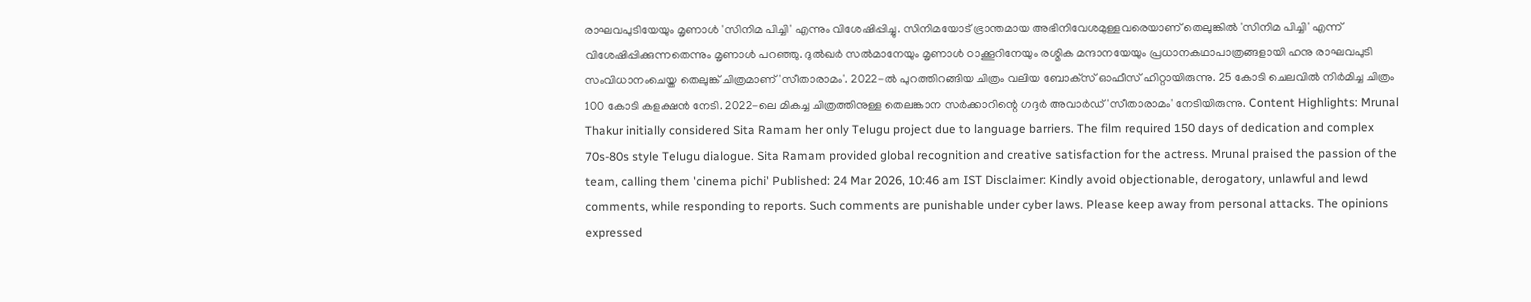രാഘവപുടിയേയും മൃണാൾ 'സിനിമ പിച്ചി' എന്നും വിശേഷിപ്പിച്ചു. സിനിമയോട് ഭ്രാന്തമായ അഭിനിവേശമുള്ളവരെയാണ് തെലുങ്കിൽ 'സിനിമ പിച്ചി' എന്ന് വിശേഷിപ്പിക്കുന്നതെന്നും മൃണാൾ പറഞ്ഞു. ദുൽഖർ സൽമാനേയും മൃണാൾ ഠാക്കൂറിനേയും രശ്മിക മന്ദാനയേയും പ്രധാനകഥാപാത്രങ്ങളായി ഹനു രാഘവപുടി സംവിധാനംചെയ്ത തെലുങ്ക് ചിത്രമാണ് 'സീതാരാമം'. 2022-ൽ പുറത്തിറങ്ങിയ ചിത്രം വലിയ ബോക്‌സ് ഓഫീസ് ഹിറ്റായിരുന്നു. 25 കോടി ചെലവിൽ നിർമിച്ച ചിത്രം 100 കോടി കളക്ഷൻ നേടി. 2022-ലെ മികച്ച ചിത്രത്തിനുള്ള തെലങ്കാന സർക്കാറിന്റെ ഗദ്ദർ അവാർഡ് 'സീതാരാമം' നേടിയിരുന്നു. Content Highlights: Mrunal Thakur initially considered Sita Ramam her only Telugu project due to language barriers. The film required 150 days of dedication and complex 70s-80s style Telugu dialogue. Sita Ramam provided global recognition and creative satisfaction for the actress. Mrunal praised the passion of the team, calling them 'cinema pichi' Published: 24 Mar 2026, 10:46 am IST Disclaimer: Kindly avoid objectionable, derogatory, unlawful and lewd comments, while responding to reports. Such comments are punishable under cyber laws. Please keep away from personal attacks. The opinions expressed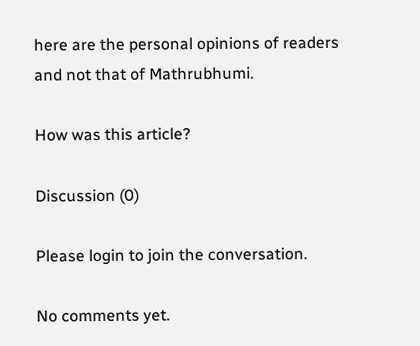here are the personal opinions of readers and not that of Mathrubhumi.

How was this article?

Discussion (0)

Please login to join the conversation.

No comments yet.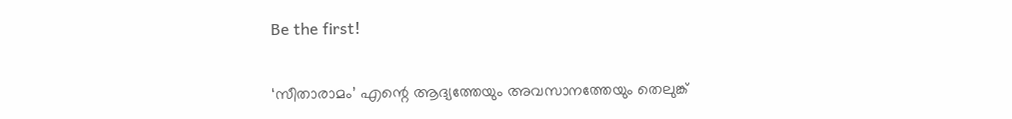Be the first!

‘സീതാരാമം’ എന്റെ ആദ്യത്തേയും അവസാനത്തേയും തെലുങ്ക്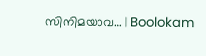സിനിമയാവ… | Boolokam